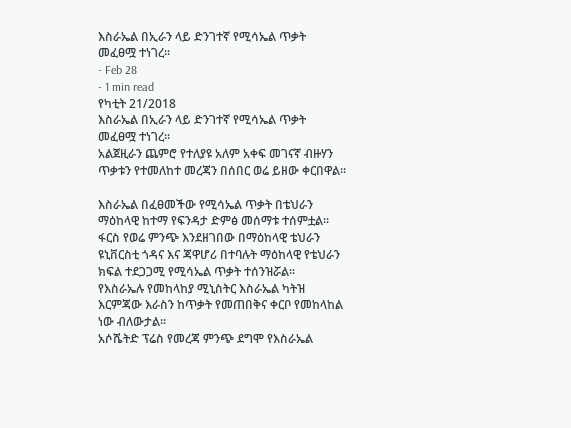እስራኤል በኢራን ላይ ድንገተኛ የሚሳኤል ጥቃት መፈፀሟ ተነገረ፡፡
- Feb 28
- 1 min read
የካቲት 21/2018
እስራኤል በኢራን ላይ ድንገተኛ የሚሳኤል ጥቃት መፈፀሟ ተነገረ፡፡
አልጀዚራን ጨምሮ የተለያዩ አለም አቀፍ መገናኛ ብዙሃን ጥቃቱን የተመለከተ መረጃን በሰበር ወሬ ይዘው ቀርበዋል፡፡

እስራኤል በፈፀመችው የሚሳኤል ጥቃት በቴህራን ማዕከላዊ ከተማ የፍንዳታ ድምፅ መሰማቱ ተሰምቷል፡፡
ፋርስ የወሬ ምንጭ እንደዘገበው በማዕከላዊ ቴህራን ዩኒቨርስቲ ጎዳና እና ጃዋሆሪ በተባሉት ማዕከላዊ የቴህራን ክፍል ተደጋጋሚ የሚሳኤል ጥቃት ተሰንዝሯል፡፡
የእስራኤሉ የመከላከያ ሚኒስትር እስራኤል ካትዝ እርምጃው እራስን ከጥቃት የመጠበቅና ቀርቦ የመከላከል ነው ብለውታል፡፡
አሶሼትድ ፕሬስ የመረጃ ምንጭ ደግሞ የእስራኤል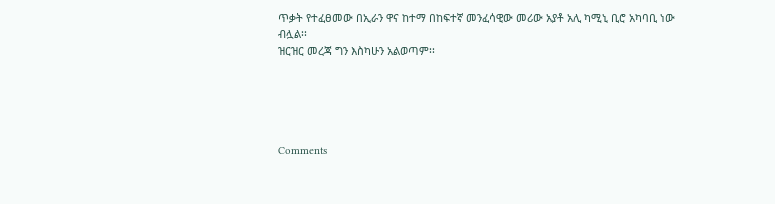ጥቃት የተፈፀመው በኢራን ዋና ከተማ በከፍተኛ መንፈሳዊው መሪው አያቶ አሊ ካሚኒ ቢሮ አካባቢ ነው ብሏል፡፡
ዝርዝር መረጃ ግን እስካሁን አልወጣም፡፡





Comments